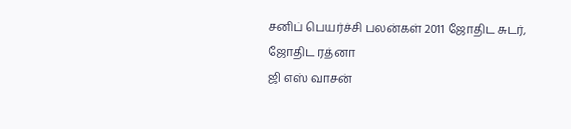சனிப் பெயர்ச்சி பலன்கள் 2011 ஜோதிட சுடர், ஜோதிட ரத்னா
ஜி எஸ் வாசன்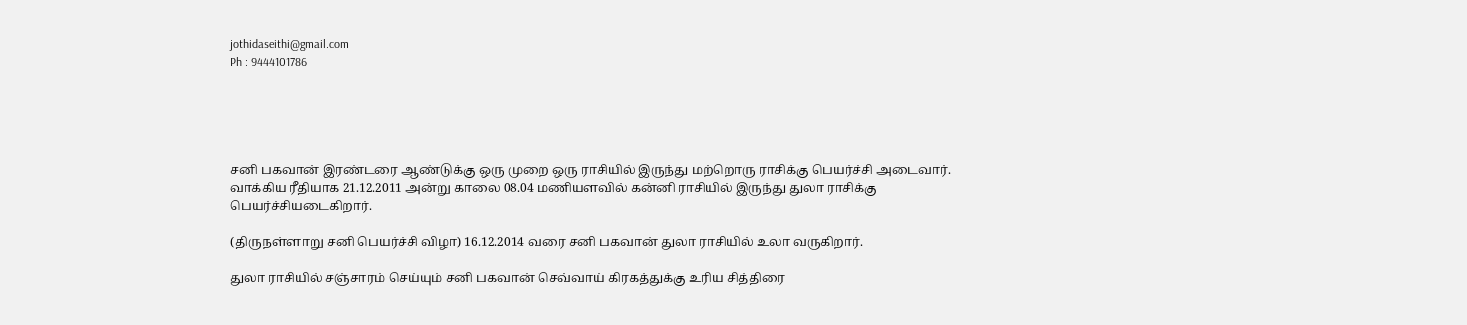jothidaseithi@gmail.com
Ph : 9444101786





சனி பகவான் இரண்டரை ஆண்டுக்கு ஒரு முறை ஒரு ராசியில் இருந்து மற்றொரு ராசிக்கு பெயர்ச்சி அடைவார். வாக்கிய ரீதியாக 21.12.2011 அன்று காலை 08.04 மணியளவில் கன்னி ராசியில் இருந்து துலா ராசிக்கு பெயர்ச்சியடைகிறார்.

(திருநள்ளாறு சனி பெயர்ச்சி விழா) 16.12.2014 வரை சனி பகவான் துலா ராசியில் உலா வருகிறார்.

துலா ராசியில் சஞ்சாரம் செய்யும் சனி பகவான் செவ்வாய் கிரகத்துக்கு உரிய சித்திரை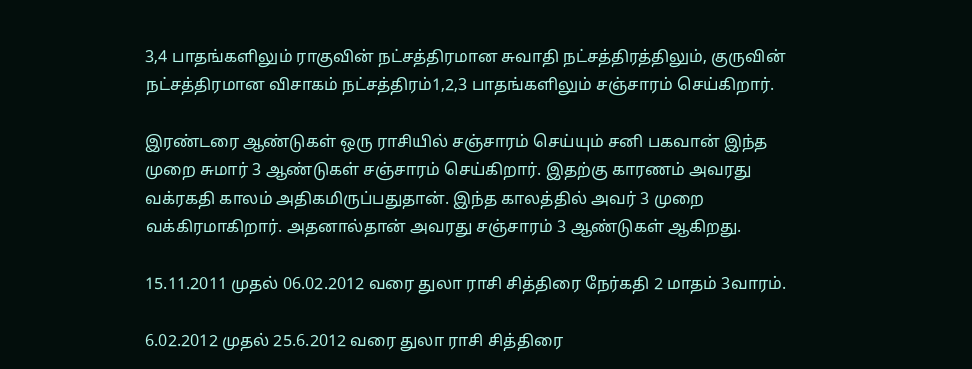3,4 பாதங்களிலும் ராகுவின் நட்சத்திரமான சுவாதி நட்சத்திரத்திலும், குருவின் நட்சத்திரமான விசாகம் நட்சத்திரம்1,2,3 பாதங்களிலும் சஞ்சாரம் செய்கிறார்.

இரண்டரை ஆண்டுகள் ஒரு ராசியில் சஞ்சாரம் செய்யும் சனி பகவான் இந்த முறை சுமார் 3 ஆண்டுகள் சஞ்சாரம் செய்கிறார். இதற்கு காரணம் அவரது வக்ரகதி காலம் அதிகமிருப்பதுதான். இந்த காலத்தில் அவர் 3 முறை வக்கிரமாகிறார். அதனால்தான் அவரது சஞ்சாரம் 3 ஆண்டுகள் ஆகிறது.

15.11.2011 முதல் 06.02.2012 வரை துலா ராசி சித்திரை நேர்கதி 2 மாதம் 3வாரம்.

6.02.2012 முதல் 25.6.2012 வரை துலா ராசி சித்திரை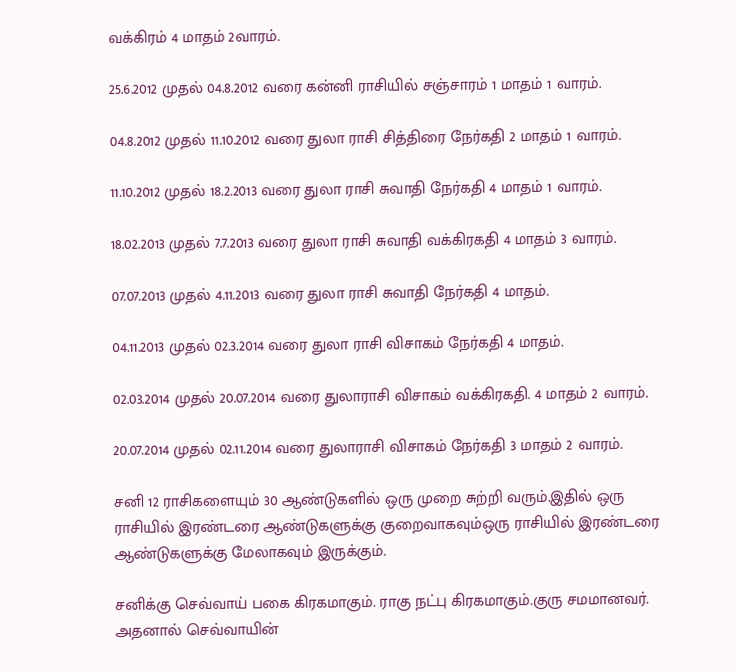வக்கிரம் 4 மாதம் 2வாரம்.

25.6.2012 முதல் 04.8.2012 வரை கன்னி ராசியில் சஞ்சாரம் 1 மாதம் 1 வாரம்.

04.8.2012 முதல் 11.10.2012 வரை துலா ராசி சித்திரை நேர்கதி 2 மாதம் 1 வாரம்.

11.10.2012 முதல் 18.2.2013 வரை துலா ராசி சுவாதி நேர்கதி 4 மாதம் 1 வாரம்.

18.02.2013 முதல் 7.7.2013 வரை துலா ராசி சுவாதி வக்கிரகதி 4 மாதம் 3 வாரம்.

07.07.2013 முதல் 4.11.2013 வரை துலா ராசி சுவாதி நேர்கதி 4 மாதம்.

04.11.2013 முதல் 02.3.2014 வரை துலா ராசி விசாகம் நேர்கதி 4 மாதம்.

02.03.2014 முதல் 20.07.2014 வரை துலாராசி விசாகம் வக்கிரகதி. 4 மாதம் 2 வாரம்.

20.07.2014 முதல் 02.11.2014 வரை துலாராசி விசாகம் நேர்கதி 3 மாதம் 2 வாரம்.

சனி 12 ராசிகளையும் 30 ஆண்டுகளில் ஒரு முறை சுற்றி வரும்.இதில் ஒரு ராசியில் இரண்டரை ஆண்டுகளுக்கு குறைவாகவும்ஒரு ராசியில் இரண்டரை ஆண்டுகளுக்கு மேலாகவும் இருக்கும்.

சனிக்கு செவ்வாய் பகை கிரகமாகும். ராகு நட்பு கிரகமாகும்.குரு சமமானவர். அதனால் செவ்வாயின்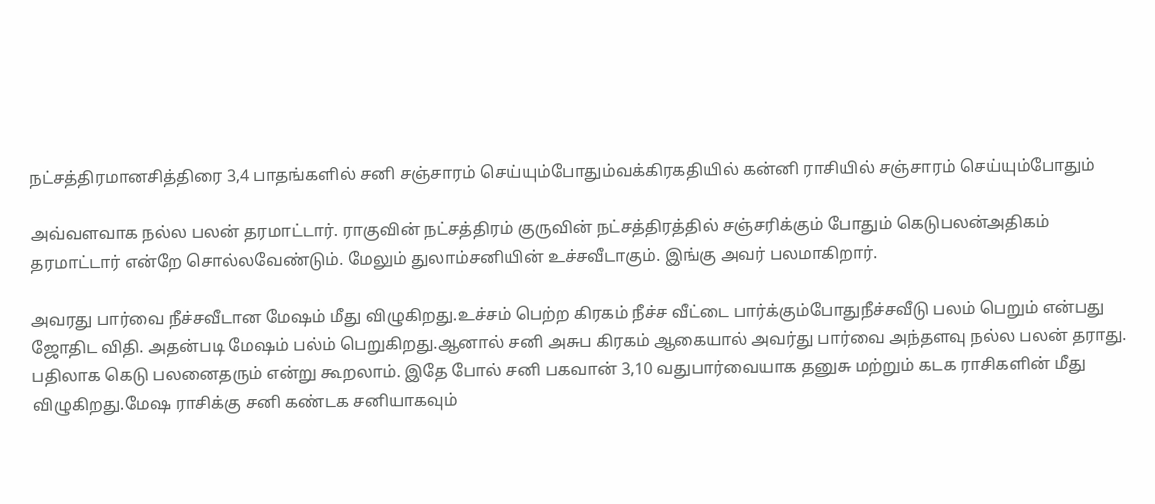நட்சத்திரமானசித்திரை 3,4 பாதங்களில் சனி சஞ்சாரம் செய்யும்போதும்வக்கிரகதியில் கன்னி ராசியில் சஞ்சாரம் செய்யும்போதும்

அவ்வளவாக நல்ல பலன் தரமாட்டார். ராகுவின் நட்சத்திரம் குருவின் நட்சத்திரத்தில் சஞ்சரிக்கும் போதும் கெடுபலன்அதிகம் தரமாட்டார் என்றே சொல்லவேண்டும். மேலும் துலாம்சனியின் உச்சவீடாகும். இங்கு அவர் பலமாகிறார்.

அவரது பார்வை நீச்சவீடான மேஷம் மீது விழுகிறது.உச்சம் பெற்ற கிரகம் நீச்ச வீட்டை பார்க்கும்போதுநீச்சவீடு பலம் பெறும் என்பது ஜோதிட விதி. அதன்படி மேஷம் பல்ம் பெறுகிறது.ஆனால் சனி அசுப கிரகம் ஆகையால் அவர்து பார்வை அந்தளவு நல்ல பலன் தராது. பதிலாக கெடு பலனைதரும் என்று கூறலாம். இதே போல் சனி பகவான் 3,10 வதுபார்வையாக தனுசு மற்றும் கடக ராசிகளின் மீது விழுகிறது.மேஷ ராசிக்கு சனி கண்டக சனியாகவும்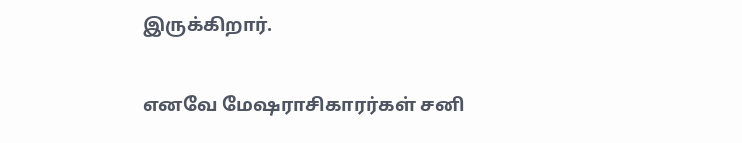இருக்கிறார்.

எனவே மேஷராசிகாரர்கள் சனி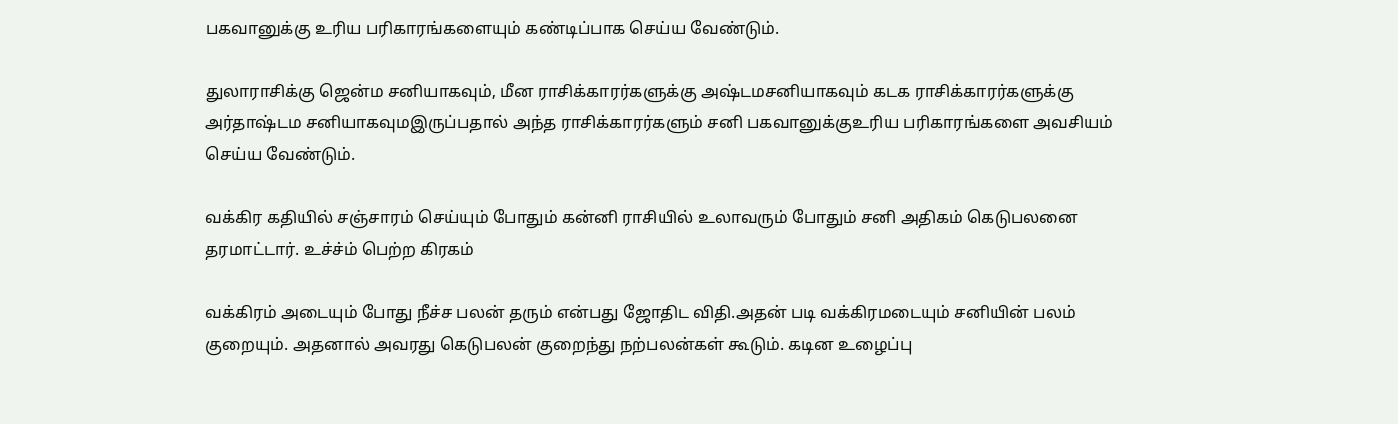பகவானுக்கு உரிய பரிகாரங்களையும் கண்டிப்பாக செய்ய வேண்டும்.

துலாராசிக்கு ஜென்ம சனியாகவும், மீன ராசிக்காரர்களுக்கு அஷ்டமசனியாகவும் கடக ராசிக்காரர்களுக்கு அர்தாஷ்டம சனியாகவுமஇருப்பதால் அந்த ராசிக்காரர்களும் சனி பகவானுக்குஉரிய பரிகாரங்களை அவசியம் செய்ய வேண்டும்.

வக்கிர கதியில் சஞ்சாரம் செய்யும் போதும் கன்னி ராசியில் உலாவரும் போதும் சனி அதிகம் கெடுபலனை தரமாட்டார். உச்ச்ம் பெற்ற கிரகம்

வக்கிரம் அடையும் போது நீச்ச பலன் தரும் என்பது ஜோதிட விதி.அதன் படி வக்கிரமடையும் சனியின் பலம் குறையும். அதனால் அவரது கெடுபலன் குறைந்து நற்பலன்கள் கூடும். கடின உழைப்பு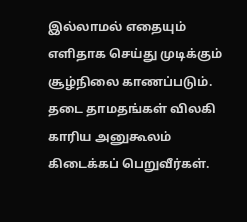இல்லாமல் எதையும் எளிதாக செய்து முடிக்கும் சூழ்நிலை காணப்படும். தடை தாமதங்கள் விலகி காரிய அனுகூலம் கிடைக்கப் பெறுவீர்கள்.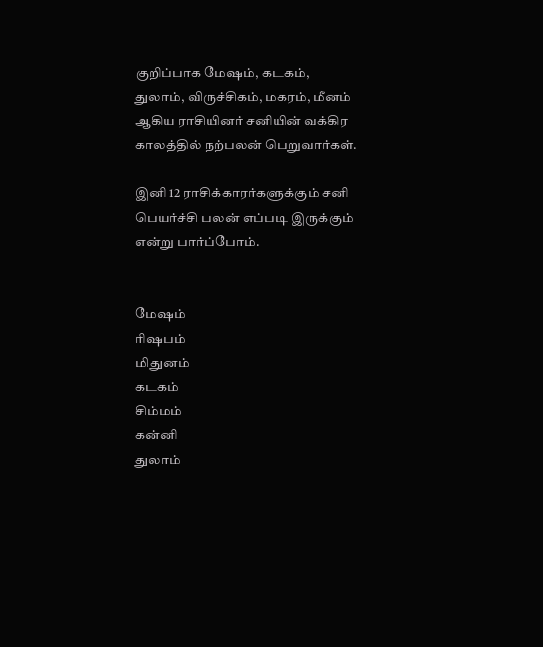குறிப்பாக மேஷம், கடகம், துலாம், விருச்சிகம், மகரம், மீனம் ஆகிய ராசியினர் சனியின் வக்கிர காலத்தில் நற்பலன் பெறுவார்கள்.

இனி 12 ராசிக்காரர்களுக்கும் சனி பெயர்ச்சி பலன் எப்படி இருக்கும் என்று பார்ப்போம்.


மேஷம்
ரிஷபம்
மிதுனம்
கடகம்
சிம்மம்
கன்னி
துலாம்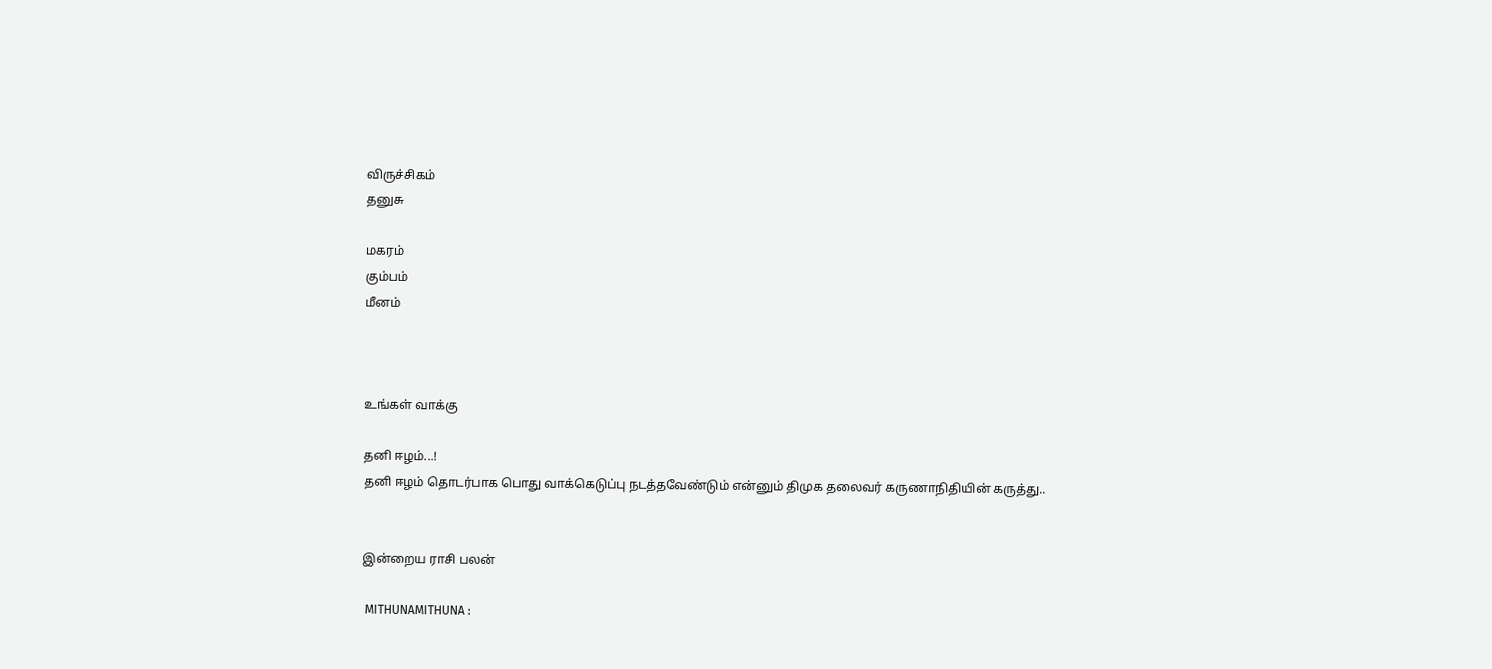விருச்சிகம்
தனுசு

மகரம்
கும்பம்
மீனம்



உங்கள் வாக்கு

தனி ஈழம்...!
தனி ஈழம் தொடர்பாக பொது வாக்கெடுப்பு நடத்தவேண்டும் என்னும் திமுக தலைவர் கருணாநிதியின் கருத்து..


இன்றைய ராசி பலன்

 MITHUNAMITHUNA :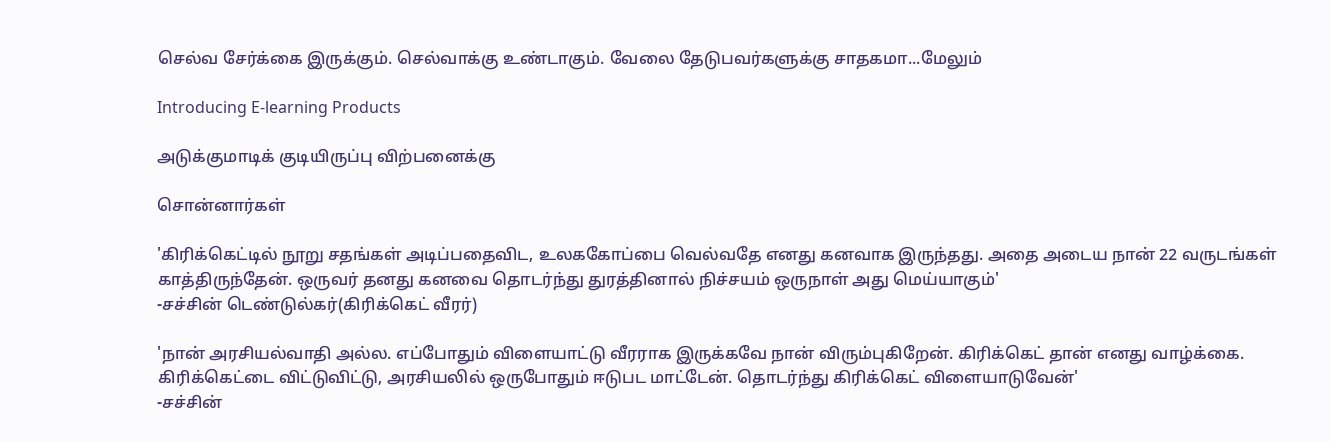செல்வ சேர்க்கை இருக்கும். செல்வாக்கு உண்டாகும். வேலை தேடுபவர்களுக்கு சாதகமா...மேலும்

Introducing E-learning Products

அடுக்குமாடிக் குடியிருப்பு விற்பனைக்கு

சொன்னார்கள்

'கிரிக்கெட்டில் நூறு சதங்கள் அடிப்பதைவிட, உலககோப்பை வெல்வதே எனது கனவாக இருந்தது. அதை அடைய நான் 22 வருடங்கள் காத்திருந்தேன். ஒருவர் தனது கனவை தொடர்ந்து துரத்தினால் நிச்சயம் ஒருநாள் அது மெய்யாகும்'
-சச்சின் டெண்டுல்கர்(கிரிக்கெட் வீரர்)

'நான் அரசியல்வாதி அல்ல. எப்போதும் விளையாட்டு வீரராக இருக்கவே நான் விரும்புகிறேன். கிரிக்கெட் தான் எனது வாழ்க்கை. கிரிக்கெட்டை விட்டுவிட்டு, அரசியலில் ஒருபோதும் ஈடுபட மாட்டேன். தொடர்ந்து கிரிக்கெட் விளையாடுவேன்'
-சச்சின்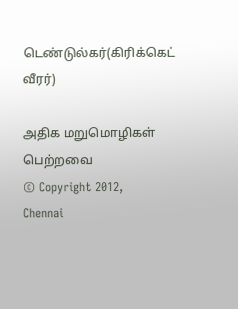டெண்டுல்கர்(கிரிக்கெட் வீரர்)

அதிக மறுமொழிகள் பெற்றவை
© Copyright 2012,
Chennai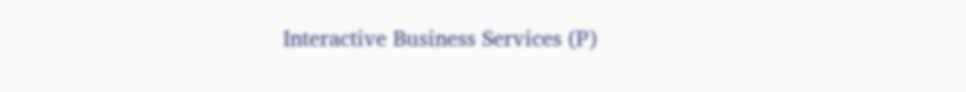Interactive Business Services (P)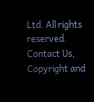Ltd. All rights reserved.
Contact Us,
Copyright and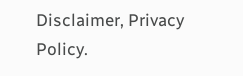Disclaimer, Privacy Policy.